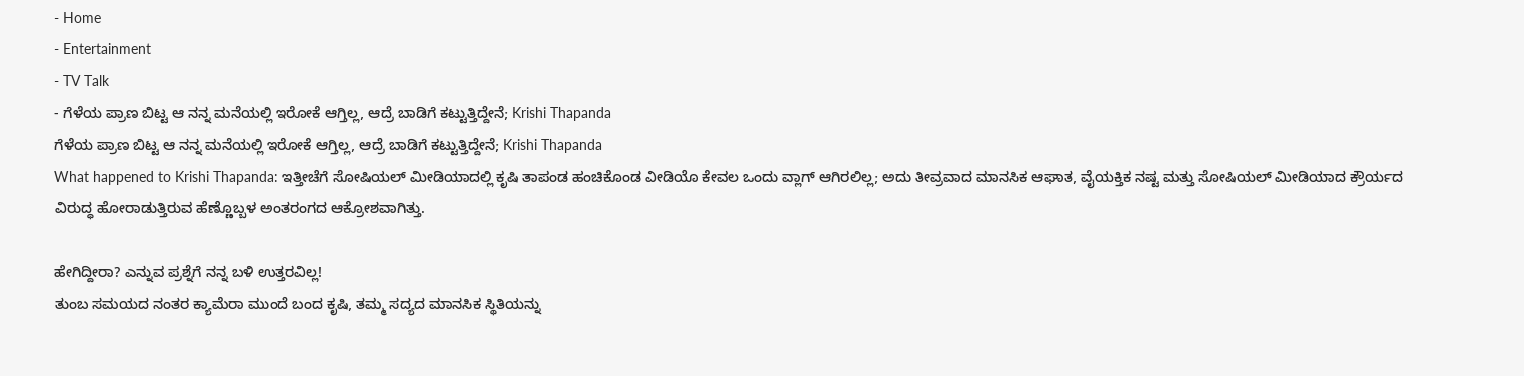- Home
- Entertainment
- TV Talk
- ಗೆಳೆಯ ಪ್ರಾಣ ಬಿಟ್ಟ ಆ ನನ್ನ ಮನೆಯಲ್ಲಿ ಇರೋಕೆ ಆಗ್ತಿಲ್ಲ, ಆದ್ರೆ ಬಾಡಿಗೆ ಕಟ್ಟುತ್ತಿದ್ದೇನೆ; Krishi Thapanda
ಗೆಳೆಯ ಪ್ರಾಣ ಬಿಟ್ಟ ಆ ನನ್ನ ಮನೆಯಲ್ಲಿ ಇರೋಕೆ ಆಗ್ತಿಲ್ಲ, ಆದ್ರೆ ಬಾಡಿಗೆ ಕಟ್ಟುತ್ತಿದ್ದೇನೆ; Krishi Thapanda
What happened to Krishi Thapanda: ಇತ್ತೀಚೆಗೆ ಸೋಷಿಯಲ್ ಮೀಡಿಯಾದಲ್ಲಿ ಕೃಷಿ ತಾಪಂಡ ಹಂಚಿಕೊಂಡ ವೀಡಿಯೊ ಕೇವಲ ಒಂದು ವ್ಲಾಗ್ ಆಗಿರಲಿಲ್ಲ; ಅದು ತೀವ್ರವಾದ ಮಾನಸಿಕ ಆಘಾತ, ವೈಯಕ್ತಿಕ ನಷ್ಟ ಮತ್ತು ಸೋಷಿಯಲ್ ಮೀಡಿಯಾದ ಕ್ರೌರ್ಯದ ವಿರುದ್ಧ ಹೋರಾಡುತ್ತಿರುವ ಹೆಣ್ಣೊಬ್ಬಳ ಅಂತರಂಗದ ಆಕ್ರೋಶವಾಗಿತ್ತು.

ಹೇಗಿದ್ದೀರಾ? ಎನ್ನುವ ಪ್ರಶ್ನೆಗೆ ನನ್ನ ಬಳಿ ಉತ್ತರವಿಲ್ಲ!
ತುಂಬ ಸಮಯದ ನಂತರ ಕ್ಯಾಮೆರಾ ಮುಂದೆ ಬಂದ ಕೃಷಿ, ತಮ್ಮ ಸದ್ಯದ ಮಾನಸಿಕ ಸ್ಥಿತಿಯನ್ನು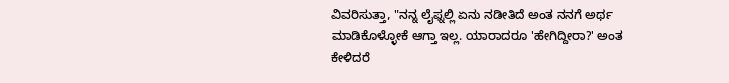ವಿವರಿಸುತ್ತಾ, "ನನ್ನ ಲೈಫ್ನಲ್ಲಿ ಏನು ನಡೀತಿದೆ ಅಂತ ನನಗೆ ಅರ್ಥ ಮಾಡಿಕೊಳ್ಳೋಕೆ ಆಗ್ತಾ ಇಲ್ಲ. ಯಾರಾದರೂ 'ಹೇಗಿದ್ದೀರಾ?' ಅಂತ ಕೇಳಿದರೆ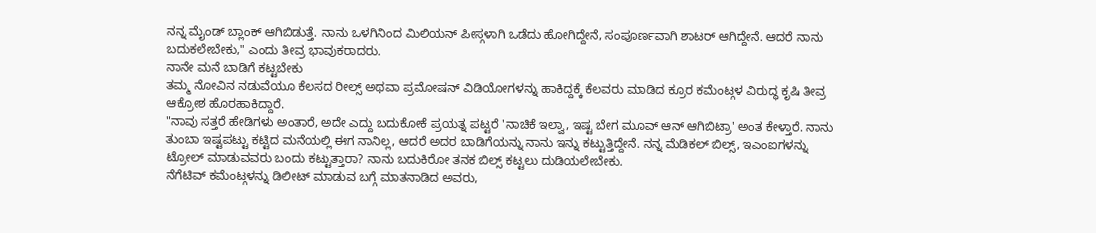ನನ್ನ ಮೈಂಡ್ ಬ್ಲಾಂಕ್ ಆಗಿಬಿಡುತ್ತೆ. ನಾನು ಒಳಗಿನಿಂದ ಮಿಲಿಯನ್ ಪೀಸ್ಗಳಾಗಿ ಒಡೆದು ಹೋಗಿದ್ದೇನೆ, ಸಂಪೂರ್ಣವಾಗಿ ಶಾಟರ್ ಆಗಿದ್ದೇನೆ. ಆದರೆ ನಾನು ಬದುಕಲೇಬೇಕು," ಎಂದು ತೀವ್ರ ಭಾವುಕರಾದರು.
ನಾನೇ ಮನೆ ಬಾಡಿಗೆ ಕಟ್ಟಬೇಕು
ತಮ್ಮ ನೋವಿನ ನಡುವೆಯೂ ಕೆಲಸದ ರೀಲ್ಸ್ ಅಥವಾ ಪ್ರಮೋಷನ್ ವಿಡಿಯೋಗಳನ್ನು ಹಾಕಿದ್ದಕ್ಕೆ ಕೆಲವರು ಮಾಡಿದ ಕ್ರೂರ ಕಮೆಂಟ್ಗಳ ವಿರುದ್ಧ ಕೃಷಿ ತೀವ್ರ ಆಕ್ರೋಶ ಹೊರಹಾಕಿದ್ದಾರೆ.
"ನಾವು ಸತ್ತರೆ ಹೇಡಿಗಳು ಅಂತಾರೆ, ಅದೇ ಎದ್ದು ಬದುಕೋಕೆ ಪ್ರಯತ್ನ ಪಟ್ಟರೆ 'ನಾಚಿಕೆ ಇಲ್ವಾ, ಇಷ್ಟ ಬೇಗ ಮೂವ್ ಆನ್ ಆಗಿಬಿಟ್ರಾ' ಅಂತ ಕೇಳ್ತಾರೆ. ನಾನು ತುಂಬಾ ಇಷ್ಟಪಟ್ಟು ಕಟ್ಟಿದ ಮನೆಯಲ್ಲಿ ಈಗ ನಾನಿಲ್ಲ, ಆದರೆ ಅದರ ಬಾಡಿಗೆಯನ್ನು ನಾನು ಇನ್ನು ಕಟ್ಟುತ್ತಿದ್ದೇನೆ. ನನ್ನ ಮೆಡಿಕಲ್ ಬಿಲ್ಸ್, ಇಎಂಐಗಳನ್ನು ಟ್ರೋಲ್ ಮಾಡುವವರು ಬಂದು ಕಟ್ಟುತ್ತಾರಾ? ನಾನು ಬದುಕಿರೋ ತನಕ ಬಿಲ್ಸ್ ಕಟ್ಟಲು ದುಡಿಯಲೇಬೇಕು.
ನೆಗೆಟಿವ್ ಕಮೆಂಟ್ಗಳನ್ನು ಡಿಲೀಟ್ ಮಾಡುವ ಬಗ್ಗೆ ಮಾತನಾಡಿದ ಅವರು,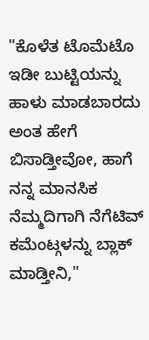"ಕೊಳೆತ ಟೊಮೆಟೊ ಇಡೀ ಬುಟ್ಟಿಯನ್ನು ಹಾಳು ಮಾಡಬಾರದು ಅಂತ ಹೇಗೆ ಬಿಸಾಡ್ತೀವೋ, ಹಾಗೆ ನನ್ನ ಮಾನಸಿಕ ನೆಮ್ಮದಿಗಾಗಿ ನೆಗೆಟಿವ್ ಕಮೆಂಟ್ಗಳನ್ನು ಬ್ಲಾಕ್ ಮಾಡ್ತೀನಿ,"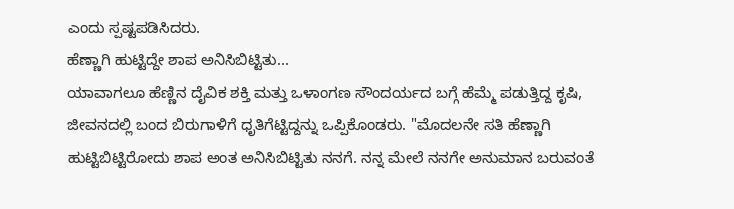ಎಂದು ಸ್ಪಷ್ಟಪಡಿಸಿದರು.
ಹೆಣ್ಣಾಗಿ ಹುಟ್ಟಿದ್ದೇ ಶಾಪ ಅನಿಸಿಬಿಟ್ಟಿತು...
ಯಾವಾಗಲೂ ಹೆಣ್ಣಿನ ದೈವಿಕ ಶಕ್ತಿ ಮತ್ತು ಒಳಾಂಗಣ ಸೌಂದರ್ಯದ ಬಗ್ಗೆ ಹೆಮ್ಮೆ ಪಡುತ್ತಿದ್ದ ಕೃಷಿ, ಜೀವನದಲ್ಲಿ ಬಂದ ಬಿರುಗಾಳಿಗೆ ಧೃತಿಗೆಟ್ಟಿದ್ದನ್ನು ಒಪ್ಪಿಕೊಂಡರು. "ಮೊದಲನೇ ಸತಿ ಹೆಣ್ಣಾಗಿ ಹುಟ್ಟಿಬಿಟ್ಟಿರೋದು ಶಾಪ ಅಂತ ಅನಿಸಿಬಿಟ್ಟಿತು ನನಗೆ. ನನ್ನ ಮೇಲೆ ನನಗೇ ಅನುಮಾನ ಬರುವಂತೆ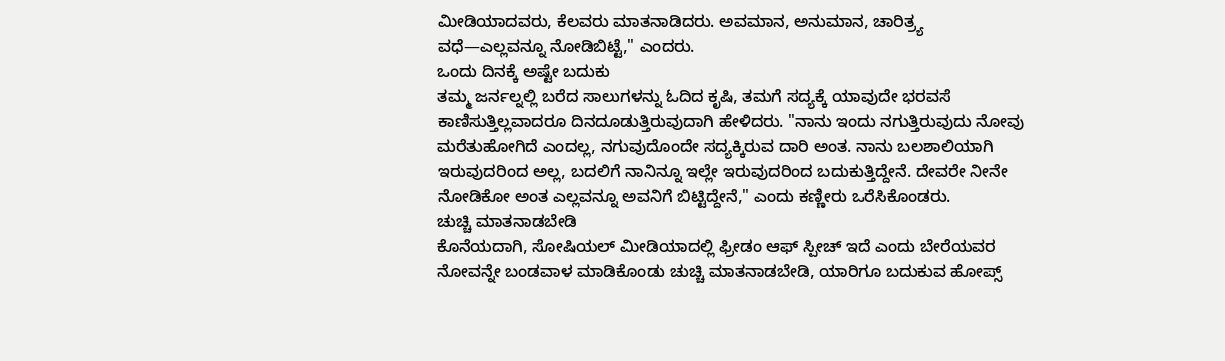ಮೀಡಿಯಾದವರು, ಕೆಲವರು ಮಾತನಾಡಿದರು. ಅವಮಾನ, ಅನುಮಾನ, ಚಾರಿತ್ರ್ಯ ವಧೆ—ಎಲ್ಲವನ್ನೂ ನೋಡಿಬಿಟ್ಟೆ," ಎಂದರು.
ಒಂದು ದಿನಕ್ಕೆ ಅಷ್ಟೇ ಬದುಕು
ತಮ್ಮ ಜರ್ನಲ್ನಲ್ಲಿ ಬರೆದ ಸಾಲುಗಳನ್ನು ಓದಿದ ಕೃಷಿ, ತಮಗೆ ಸದ್ಯಕ್ಕೆ ಯಾವುದೇ ಭರವಸೆ ಕಾಣಿಸುತ್ತಿಲ್ಲವಾದರೂ ದಿನದೂಡುತ್ತಿರುವುದಾಗಿ ಹೇಳಿದರು. "ನಾನು ಇಂದು ನಗುತ್ತಿರುವುದು ನೋವು ಮರೆತುಹೋಗಿದೆ ಎಂದಲ್ಲ, ನಗುವುದೊಂದೇ ಸದ್ಯಕ್ಕಿರುವ ದಾರಿ ಅಂತ. ನಾನು ಬಲಶಾಲಿಯಾಗಿ ಇರುವುದರಿಂದ ಅಲ್ಲ, ಬದಲಿಗೆ ನಾನಿನ್ನೂ ಇಲ್ಲೇ ಇರುವುದರಿಂದ ಬದುಕುತ್ತಿದ್ದೇನೆ. ದೇವರೇ ನೀನೇ ನೋಡಿಕೋ ಅಂತ ಎಲ್ಲವನ್ನೂ ಅವನಿಗೆ ಬಿಟ್ಟಿದ್ದೇನೆ," ಎಂದು ಕಣ್ಣೀರು ಒರೆಸಿಕೊಂಡರು.
ಚುಚ್ಚಿ ಮಾತನಾಡಬೇಡಿ
ಕೊನೆಯದಾಗಿ, ಸೋಷಿಯಲ್ ಮೀಡಿಯಾದಲ್ಲಿ ಫ್ರೀಡಂ ಆಫ್ ಸ್ಪೀಚ್ ಇದೆ ಎಂದು ಬೇರೆಯವರ ನೋವನ್ನೇ ಬಂಡವಾಳ ಮಾಡಿಕೊಂಡು ಚುಚ್ಚಿ ಮಾತನಾಡಬೇಡಿ, ಯಾರಿಗೂ ಬದುಕುವ ಹೋಪ್ಸ್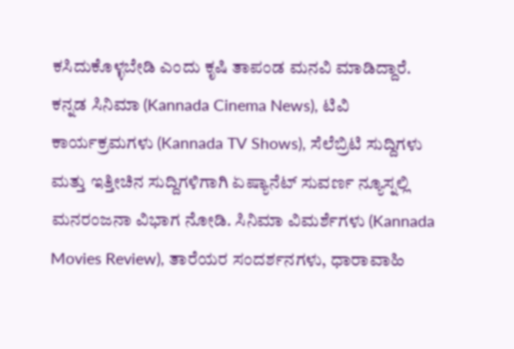ಕಸಿದುಕೊಳ್ಳಬೇಡಿ ಎಂದು ಕೃಷಿ ತಾಪಂಡ ಮನವಿ ಮಾಡಿದ್ದಾರೆ.
ಕನ್ನಡ ಸಿನಿಮಾ (Kannada Cinema News), ಟಿವಿ ಕಾರ್ಯಕ್ರಮಗಳು (Kannada TV Shows), ಸೆಲೆಬ್ರಿಟಿ ಸುದ್ದಿಗಳು ಮತ್ತು ಇತ್ತೀಚಿನ ಸುದ್ದಿಗಳಿಗಾಗಿ ಏಷ್ಯಾನೆಟ್ ಸುವರ್ಣ ನ್ಯೂಸ್ನಲ್ಲಿ ಮನರಂಜನಾ ವಿಭಾಗ ನೋಡಿ. ಸಿನಿಮಾ ವಿಮರ್ಶೆಗಳು (Kannada Movies Review), ತಾರೆಯರ ಸಂದರ್ಶನಗಳು, ಧಾರಾವಾಹಿ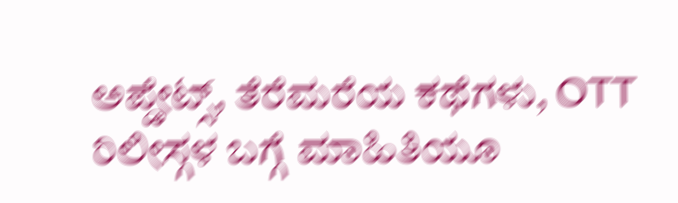ಅಪ್ಡೇಟ್ಸ್, ತೆರೆಮರೆಯ ಕಥೆಗಳು, OTT ರಿಲೀಸ್ಗಳ ಬಗ್ಗೆ ಮಾಹಿತಿಯೂ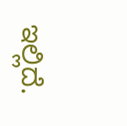ಇಲ್ಲಿದೆ.